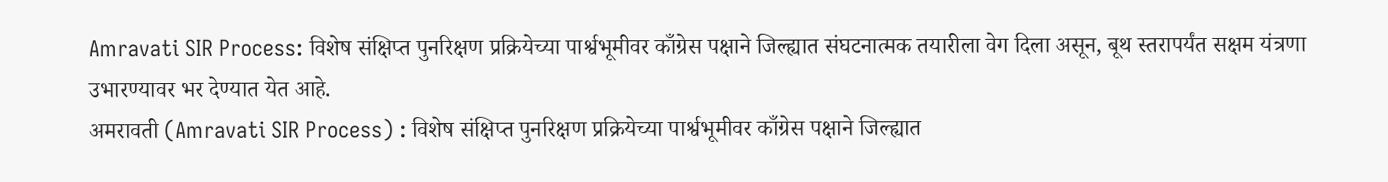Amravati SIR Process: विशेष संक्षिप्त पुनरिक्षण प्रक्रियेच्या पार्श्वभूमीवर काँग्रेस पक्षाने जिल्ह्यात संघटनात्मक तयारीला वेग दिला असून, बूथ स्तरापर्यंत सक्षम यंत्रणा उभारण्यावर भर देण्यात येत आहे.
अमरावती (Amravati SIR Process) : विशेष संक्षिप्त पुनरिक्षण प्रक्रियेच्या पार्श्वभूमीवर काँग्रेस पक्षाने जिल्ह्यात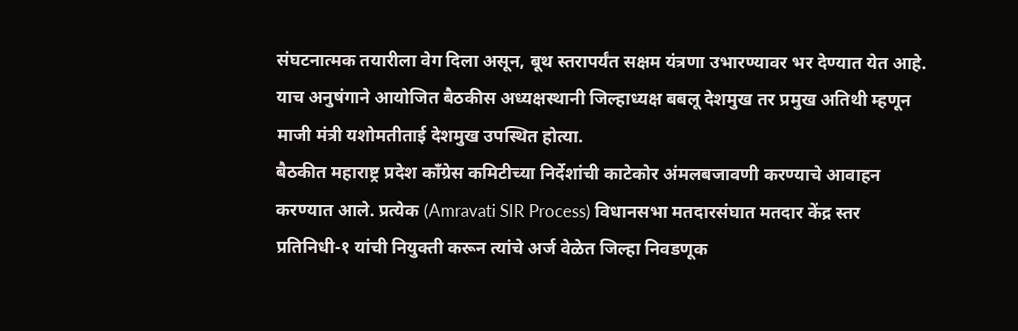संघटनात्मक तयारीला वेग दिला असून, बूथ स्तरापर्यंत सक्षम यंत्रणा उभारण्यावर भर देण्यात येत आहे. याच अनुषंगाने आयोजित बैठकीस अध्यक्षस्थानी जिल्हाध्यक्ष बबलू देशमुख तर प्रमुख अतिथी म्हणून माजी मंत्री यशोमतीताई देशमुख उपस्थित होत्या.
बैठकीत महाराष्ट्र प्रदेश काँग्रेस कमिटीच्या निर्देशांची काटेकोर अंमलबजावणी करण्याचे आवाहन करण्यात आले. प्रत्येक (Amravati SIR Process) विधानसभा मतदारसंघात मतदार केंद्र स्तर प्रतिनिधी-१ यांची नियुक्ती करून त्यांचे अर्ज वेळेत जिल्हा निवडणूक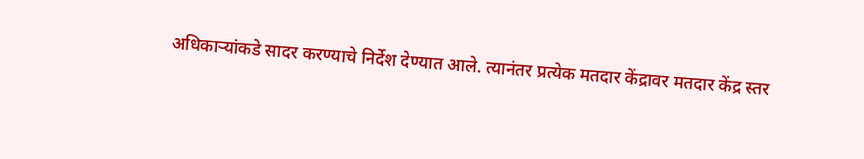अधिकाऱ्यांकडे सादर करण्याचे निर्देश देण्यात आले. त्यानंतर प्रत्येक मतदार केंद्रावर मतदार केंद्र स्तर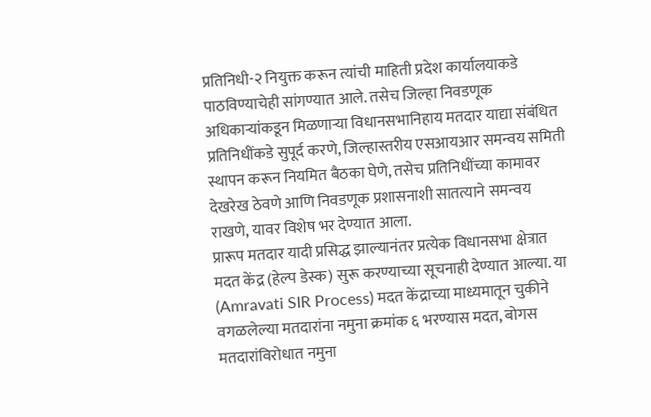प्रतिनिधी-२ नियुक्त करून त्यांची माहिती प्रदेश कार्यालयाकडे पाठविण्याचेही सांगण्यात आले. तसेच जिल्हा निवडणूक अधिकाऱ्यांकडून मिळणाऱ्या विधानसभानिहाय मतदार याद्या संबंधित प्रतिनिधींकडे सुपूर्द करणे, जिल्हास्तरीय एसआयआर समन्वय समिती स्थापन करून नियमित बैठका घेणे, तसेच प्रतिनिधींच्या कामावर देखरेख ठेवणे आणि निवडणूक प्रशासनाशी सातत्याने समन्वय राखणे, यावर विशेष भर देण्यात आला.
प्रारूप मतदार यादी प्रसिद्ध झाल्यानंतर प्रत्येक विधानसभा क्षेत्रात मदत केंद्र (हेल्प डेस्क) सुरू करण्याच्या सूचनाही देण्यात आल्या. या (Amravati SIR Process) मदत केंद्राच्या माध्यमातून चुकीने वगळलेल्या मतदारांना नमुना क्रमांक ६ भरण्यास मदत, बोगस मतदारांविरोधात नमुना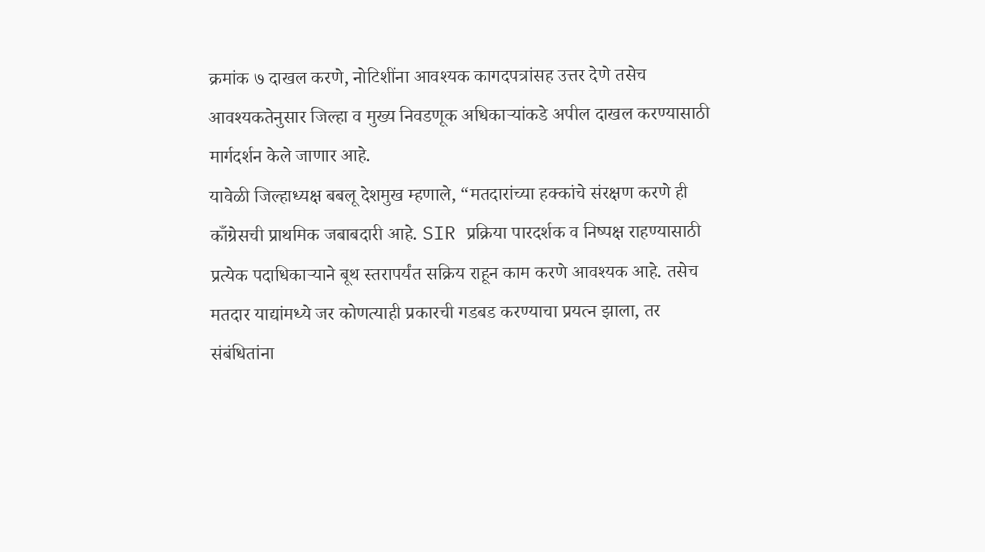क्रमांक ७ दाखल करणे, नोटिशींना आवश्यक कागदपत्रांसह उत्तर देणे तसेच आवश्यकतेनुसार जिल्हा व मुख्य निवडणूक अधिकाऱ्यांकडे अपील दाखल करण्यासाठी मार्गदर्शन केले जाणार आहे.
यावेळी जिल्हाध्यक्ष बबलू देशमुख म्हणाले, “मतदारांच्या हक्कांचे संरक्षण करणे ही काँग्रेसची प्राथमिक जबाबदारी आहे. SIR प्रक्रिया पारदर्शक व निष्पक्ष राहण्यासाठी प्रत्येक पदाधिकाऱ्याने बूथ स्तरापर्यंत सक्रिय राहून काम करणे आवश्यक आहे. तसेच मतदार याद्यांमध्ये जर कोणत्याही प्रकारची गडबड करण्याचा प्रयत्न झाला, तर संबंधितांना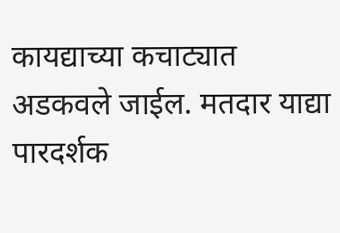कायद्याच्या कचाट्यात अडकवले जाईल. मतदार याद्या पारदर्शक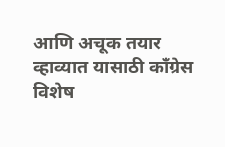आणि अचूक तयार व्हाव्यात यासाठी काँग्रेस विशेष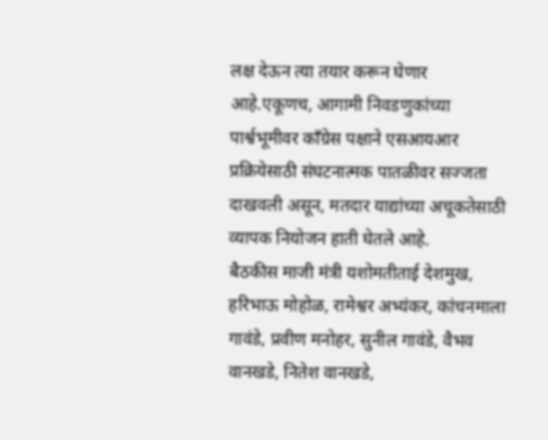लक्ष देऊन त्या तयार करून घेणार आहे.एकूणच, आगामी निवडणुकांच्या पार्श्वभूमीवर काँग्रेस पक्षाने एसआयआर प्रक्रियेसाठी संघटनात्मक पातळीवर सज्जता दाखवली असून, मतदार याद्यांच्या अचूकतेसाठी व्यापक नियोजन हाती घेतले आहे.
बैठकीस माजी मंत्री यशोमतीताई देशमुख, हरिभाऊ मोहोळ, रामेश्वर अभ्यंकर, कांचनमाला गावंडे, प्रवीण मनोहर, सुनील गावंडे, वैभव वानखडे, नितेश वानखडे,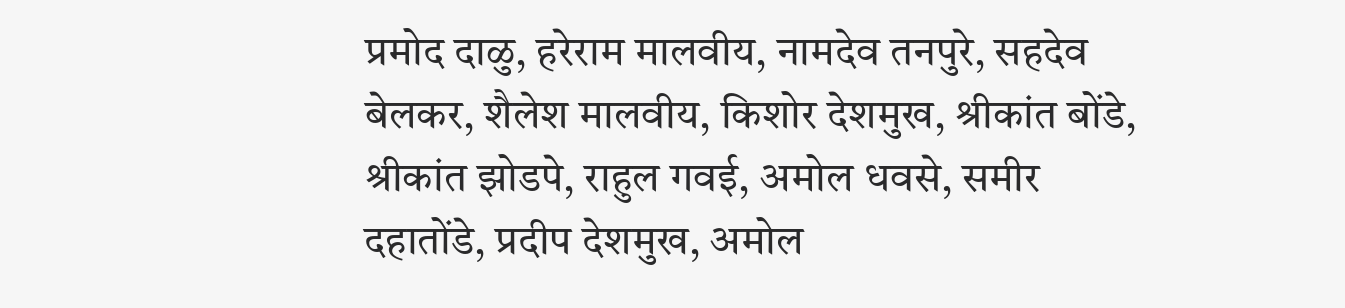प्रमोद दाळु, हरेराम मालवीय, नामदेव तनपुरे, सहदेव बेलकर, शैलेश मालवीय, किशोर देशमुख, श्रीकांत बोंडे, श्रीकांत झोडपे, राहुल गवई, अमोल धवसे, समीर दहातोंडे, प्रदीप देशमुख, अमोल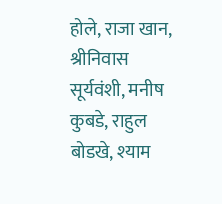होले, राजा खान, श्रीनिवास सूर्यवंशी, मनीष कुबडे, राहुल बोडखे, श्याम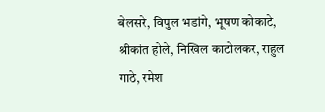बेलसरे, विपुल भडांगे, भूषण कोकाटे, श्रीकांत होले, निखिल काटोलकर, राहुल गाठे, रमेश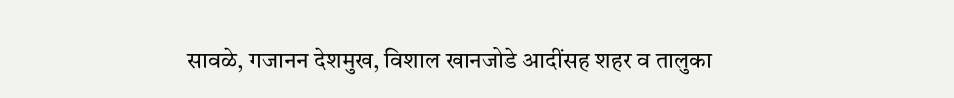सावळे, गजानन देशमुख, विशाल खानजोडे आदींसह शहर व तालुका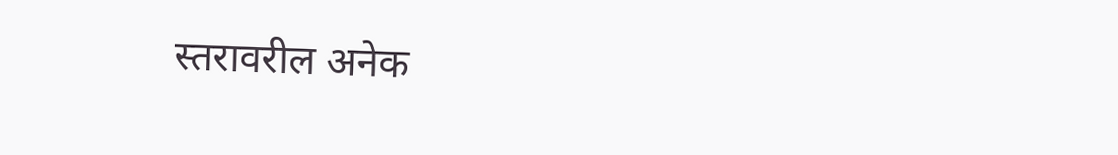स्तरावरील अनेक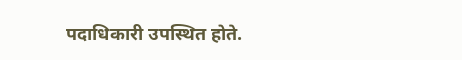पदाधिकारी उपस्थित होते.